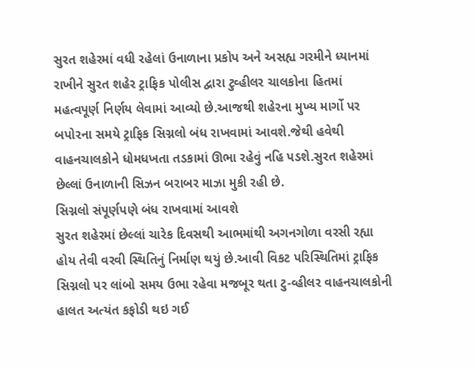સુરત શહેરમાં વધી રહેલાં ઉનાળાના પ્રકોપ અને અસહ્ય ગરમીને ધ્યાનમાં રાખીને સુરત શહેર ટ્રાફિક પોલીસ દ્વારા ટુવ્હીલર ચાલકોના હિતમાં મહત્વપૂર્ણ નિર્ણય લેવામાં આવ્યો છે.આજથી શહેરના મુખ્ય માર્ગો પર બપોરના સમયે ટ્રાફિક સિગ્નલો બંધ રાખવામાં આવશે.જેથી હવેથી વાહનચાલકોને ધોમધખતા તડકામાં ઊભા રહેવું નહિ પડશે.સુરત શહેરમાં છેલ્લાં ઉનાળાની સિઝન બરાબર માઝા મુકી રહી છે.
સિગ્નલો સંપૂર્ણપણે બંધ રાખવામાં આવશે
સુરત શહેરમાં છેલ્લાં ચારેક દિવસથી આભમાંથી અગનગોળા વરસી રહ્યા હોય તેવી વરવી સ્થિતિનું નિર્માણ થયું છે.આવી વિકટ પરિસ્થિતિમાં ટ્રાફિક સિગ્નલો પર લાંબો સમય ઉભા રહેવા મજબૂર થતા ટુ-વ્હીલર વાહનચાલકોની હાલત અત્યંત કફોડી થઇ ગઈ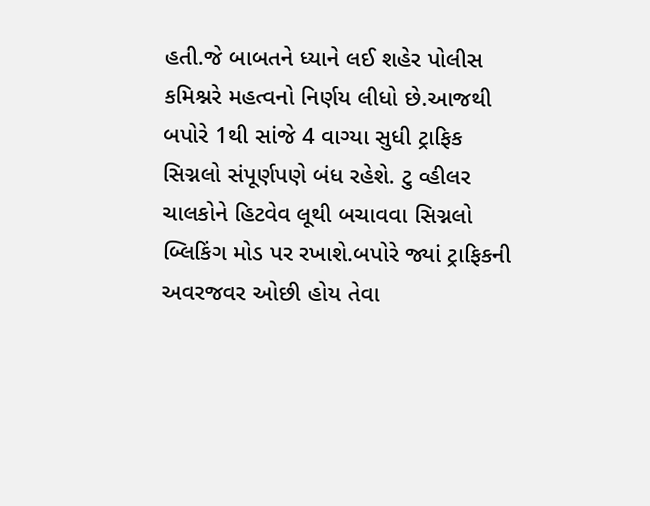હતી.જે બાબતને ધ્યાને લઈ શહેર પોલીસ કમિશ્નરે મહત્વનો નિર્ણય લીધો છે.આજથી બપોરે 1થી સાંજે 4 વાગ્યા સુધી ટ્રાફિક સિગ્નલો સંપૂર્ણપણે બંધ રહેશે. ટુ વ્હીલર ચાલકોને હિટવેવ લૂથી બચાવવા સિગ્નલો બ્લિકિંગ મોડ પર રખાશે.બપોરે જ્યાં ટ્રાફિકની અવરજવર ઓછી હોય તેવા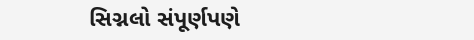સિગ્નલો સંપૂર્ણપણે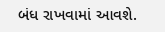બંધ રાખવામાં આવશે.